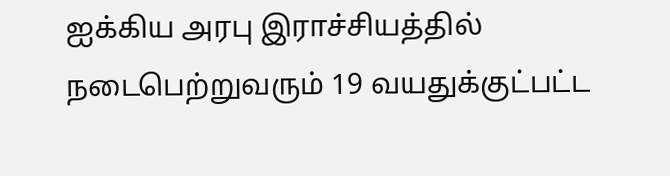ஐக்கிய அரபு இராச்சியத்தில் நடைபெற்றுவரும் 19 வயதுக்குட்பட்ட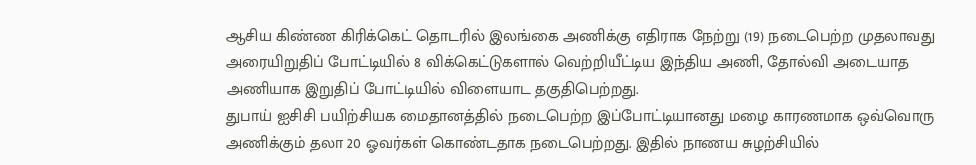ஆசிய கிண்ண கிரிக்கெட் தொடரில் இலங்கை அணிக்கு எதிராக நேற்று (19) நடைபெற்ற முதலாவது அரையிறுதிப் போட்டியில் 8 விக்கெட்டுகளால் வெற்றியீட்டிய இந்திய அணி, தோல்வி அடையாத அணியாக இறுதிப் போட்டியில் விளையாட தகுதிபெற்றது.
துபாய் ஐசிசி பயிற்சியக மைதானத்தில் நடைபெற்ற இப்போட்டியானது மழை காரணமாக ஒவ்வொரு அணிக்கும் தலா 20 ஓவர்கள் கொண்டதாக நடைபெற்றது. இதில் நாணய சுழற்சியில்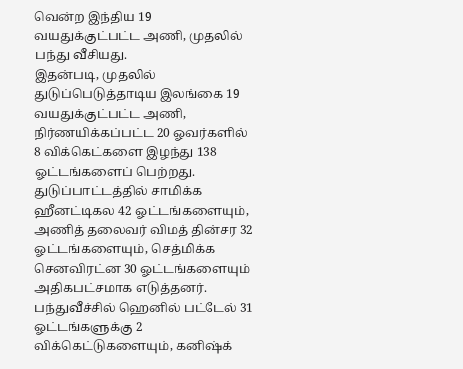வென்ற இந்திய 19 வயதுக்குட்பட்ட அணி, முதலில் பந்து வீசியது.
இதன்படி, முதலில் துடுப்பெடுத்தாடிய இலங்கை 19 வயதுக்குட்பட்ட அணி, நிர்ணயிக்கப்பட்ட 20 ஓவர்களில் 8 விக்கெட்களை இழந்து 138 ஓட்டங்களைப் பெற்றது.
துடுப்பாட்டத்தில் சாமிக்க ஹீனட்டிகல 42 ஓட்டங்களையும், அணித் தலைவர் விமத் தின்சர 32 ஓட்டங்களையும், செத்மிக்க செனவிரட்ன 30 ஓட்டங்களையும் அதிகபட்சமாக எடுத்தனர்.
பந்துவீச்சில் ஹெனில் பட்டேல் 31 ஓட்டங்களுக்கு 2 விக்கெட்டுகளையும், கனிஷ்க்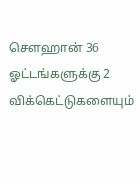சௌஹான் 36 ஓட்டங்களுக்கு 2 விக்கெட்டுகளையும்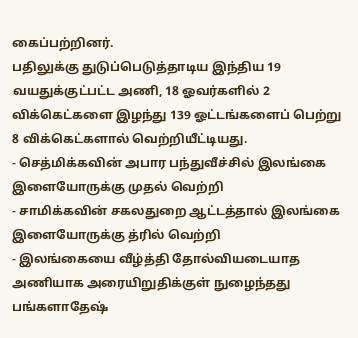கைப்பற்றினர்.
பதிலுக்கு துடுப்பெடுத்தாடிய இந்திய 19 வயதுக்குட்பட்ட அணி, 18 ஓவர்களில் 2 விக்கெட்களை இழந்து 139 ஓட்டங்களைப் பெற்று 8 விக்கெட்களால் வெற்றியீட்டியது.
- செத்மிக்கவின் அபார பந்துவீச்சில் இலங்கை இளையோருக்கு முதல் வெற்றி
- சாமிக்கவின் சகலதுறை ஆட்டத்தால் இலங்கை இளையோருக்கு த்ரில் வெற்றி
- இலங்கையை வீழ்த்தி தோல்வியடையாத அணியாக அரையிறுதிக்குள் நுழைந்தது பங்களாதேஷ்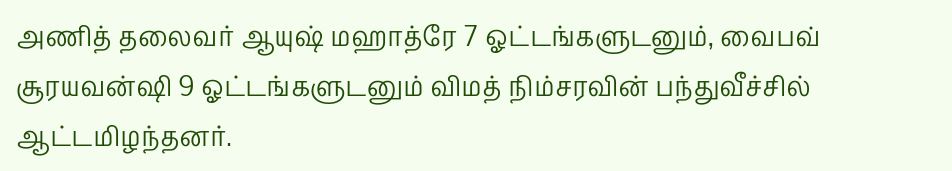அணித் தலைவர் ஆயுஷ் மஹாத்ரே 7 ஓட்டங்களுடனும், வைபவ் சூரயவன்ஷி 9 ஓட்டங்களுடனும் விமத் நிம்சரவின் பந்துவீச்சில் ஆட்டமிழந்தனர்.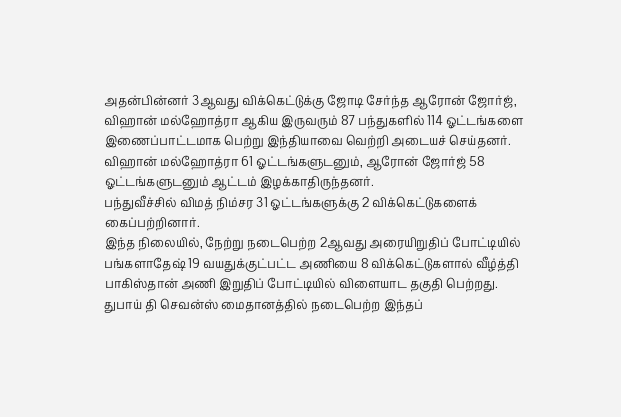அதன்பின்னர் 3ஆவது விக்கெட்டுக்கு ஜோடி சேர்ந்த ஆரோன் ஜோர்ஜ், விஹான் மல்ஹோத்ரா ஆகிய இருவரும் 87 பந்துகளில் 114 ஓட்டங்களை இணைப்பாட்டமாக பெற்று இந்தியாவை வெற்றி அடையச் செய்தனர்.
விஹான் மல்ஹோத்ரா 61 ஓட்டங்களுடனும், ஆரோன் ஜோர்ஜ் 58 ஓட்டங்களுடனும் ஆட்டம் இழக்காதிருந்தனர்.
பந்துவீச்சில் விமத் நிம்சர 31 ஓட்டங்களுக்கு 2 விக்கெட்டுகளைக் கைப்பற்றினார்.
இந்த நிலையில், நேற்று நடைபெற்ற 2ஆவது அரையிறுதிப் போட்டியில் பங்களாதேஷ் 19 வயதுக்குட்பட்ட அணியை 8 விக்கெட்டுகளால் வீழ்த்தி பாகிஸ்தான் அணி இறுதிப் போட்டியில் விளையாட தகுதி பெற்றது.
துபாய் தி செவன்ஸ் மைதானத்தில் நடைபெற்ற இந்தப்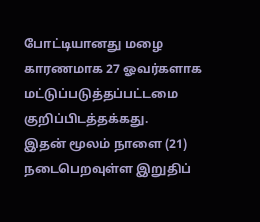போட்டியானது மழை காரணமாக 27 ஓவர்களாக மட்டுப்படுத்தப்பட்டமை குறிப்பிடத்தக்கது.
இதன் மூலம் நாளை (21) நடைபெறவுள்ள இறுதிப்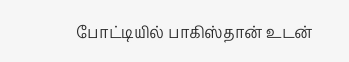போட்டியில் பாகிஸ்தான் உடன்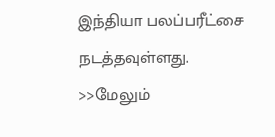இந்தியா பலப்பரீட்சை நடத்தவுள்ளது.
>>மேலும்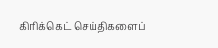கிரிக்கெட் செய்திகளைப்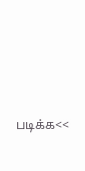படிக்க<<